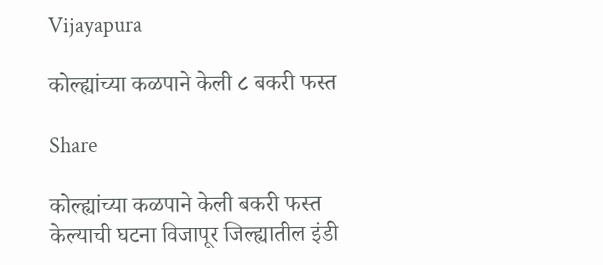Vijayapura

कोल्ह्यांच्या कळपाने केली ८ बकरी फस्त

Share

कोल्ह्यांच्या कळपाने केली बकरी फस्त केल्याची घटना विजापूर जिल्ह्यातील इंडी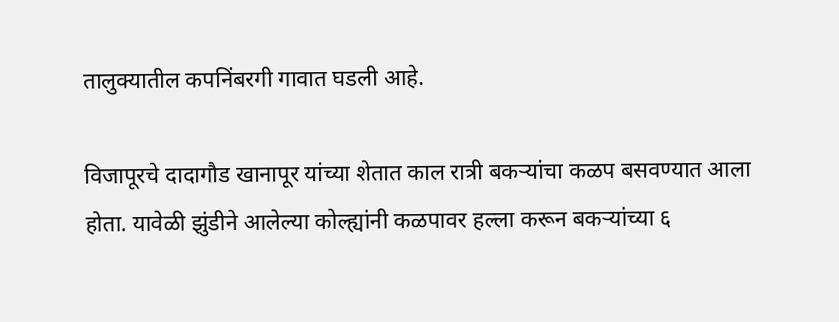तालुक्यातील कपनिंबरगी गावात घडली आहे.

विजापूरचे दादागौड खानापूर यांच्या शेतात काल रात्री बकऱ्यांचा कळप बसवण्यात आला होता. यावेळी झुंडीने आलेल्या कोल्ह्यांनी कळपावर हल्ला करून बकऱ्यांच्या ६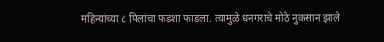महिन्यांच्या ८ पिलांचा फडशा फाडला. त्यामुळे धनगराचे मोठे नुकसान झाले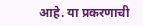आहे. या प्रकरणाची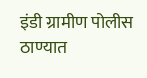इंडी ग्रामीण पोलीस ठाण्यात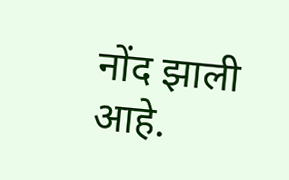नोंद झाली आहे.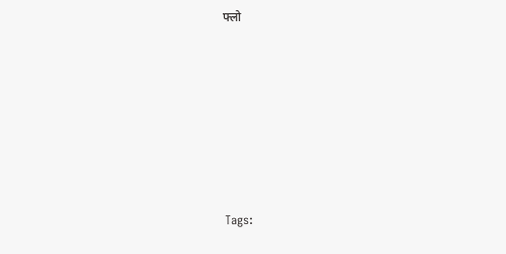फ्लो







Tags: